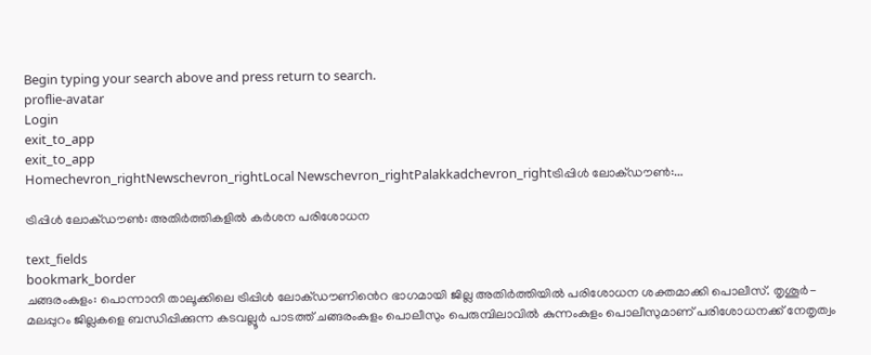Begin typing your search above and press return to search.
proflie-avatar
Login
exit_to_app
exit_to_app
Homechevron_rightNewschevron_rightLocal Newschevron_rightPalakkadchevron_rightട്രിപ്പിള്‍ ലോക്ഡൗണ്‍:...

ട്രിപ്പിള്‍ ലോക്ഡൗണ്‍: അതിര്‍ത്തികളില്‍ കര്‍ശന പരിശോധന

text_fields
bookmark_border
ചങ്ങരംകുളം: പൊന്നാനി താലൂക്കിലെ ട്രിപ്പിൾ ലോക്ഡൗണിൻെറ ഭാഗമായി ജില്ല അതിർത്തിയിൽ പരിശോധന ശക്തമാക്കി പൊലീസ്. തൃശൂർ-മലപ്പുറം ജില്ലകളെ ബന്ധിപ്പിക്കുന്ന കടവല്ലൂർ പാടത്ത് ചങ്ങരംകുളം പൊലീസും പെരുമ്പിലാവിൽ കുന്നംകുളം പൊലീസുമാണ് പരിശോധനക്ക് നേതൃത്വം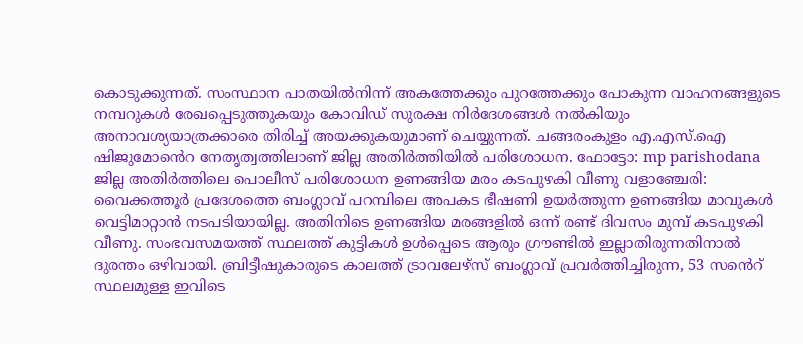കൊടുക്കുന്നത്. സംസ്ഥാന പാതയിൽനിന്ന് അകത്തേക്കും പുറത്തേക്കും പോകുന്ന വാഹനങ്ങളുടെ നമ്പറുകൾ രേഖപ്പെടുത്തുകയും കോവിഡ് സുരക്ഷ നിർദേശങ്ങൾ നൽകിയും അനാവശ്യയാത്രക്കാരെ തിരിച്ച് അയക്കുകയുമാണ് ചെയ്യുന്നത്. ചങ്ങരംകുളം എ.എസ്.ഐ ഷിജുമോൻെറ നേതൃത്വത്തിലാണ് ജില്ല അതിർത്തിയിൽ പരിശോധന. ഫോട്ടോ: mp parishodana ജില്ല അതിർത്തിലെ പൊലീസ് പരിശോധന ഉണങ്ങിയ മരം കടപുഴകി വീണു വളാഞ്ചേരി: വൈക്കത്തൂർ പ്രദേശത്തെ ബംഗ്ലാവ് പറമ്പിലെ അപകട ഭീഷണി ഉയർത്തുന്ന ഉണങ്ങിയ മാവുകൾ വെട്ടിമാറ്റാൻ നടപടിയായില്ല. അതിനിടെ ഉണങ്ങിയ മരങ്ങളിൽ ഒന്ന് രണ്ട് ദിവസം മുമ്പ് കടപുഴകി വീണു. സംഭവസമയത്ത് സ്ഥലത്ത് കുട്ടികൾ ഉൾപ്പെടെ ആരും ഗ്രൗണ്ടിൽ ഇല്ലാതിരുന്നതിനാൽ ദുരന്തം ഒഴിവായി. ബ്രിട്ടീഷുകാരുടെ കാലത്ത് ട്രാവലേഴ്സ് ബംഗ്ലാവ് പ്രവർത്തിച്ചിരുന്ന, 53 സൻെറ് സ്ഥലമുള്ള ഇവിടെ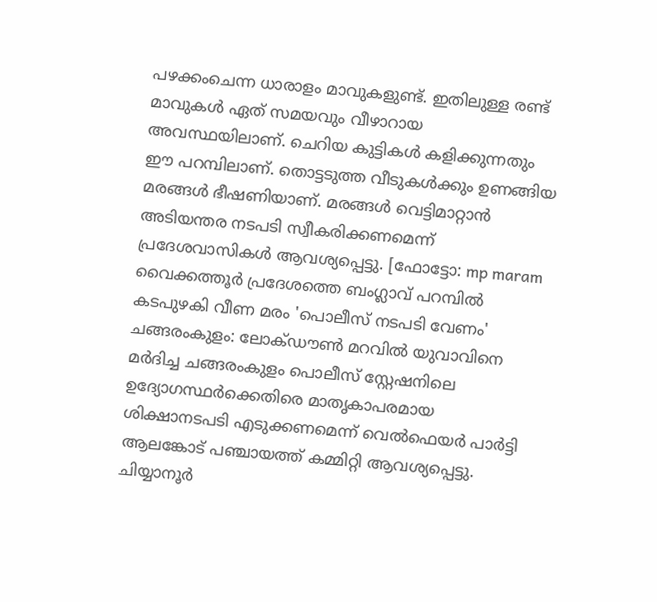പഴക്കംചെന്ന ധാരാളം മാവുകളുണ്ട്. ഇതിലുള്ള രണ്ട് മാവുകൾ ഏത് സമയവും വീഴാറായ അവസ്ഥയിലാണ്. ചെറിയ കുട്ടികൾ കളിക്കുന്നതും ഈ പറമ്പിലാണ്. തൊട്ടടുത്ത വീടുകൾക്കും ഉണങ്ങിയ മരങ്ങൾ ഭീഷണിയാണ്. മരങ്ങൾ വെട്ടിമാറ്റാൻ അടിയന്തര നടപടി സ്വീകരിക്കണമെന്ന് പ്രദേശവാസികൾ ആവശ്യപ്പെട്ടു. [ഫോട്ടോ: mp maram വൈക്കത്തൂർ പ്രദേശത്തെ ബംഗ്ലാവ് പറമ്പിൽ കടപുഴകി വീണ മരം 'പൊലീസ് നടപടി വേണം' ചങ്ങരംകുളം: ലോക്ഡൗൺ മറവിൽ യുവാവിനെ മർദിച്ച ചങ്ങരംകുളം പൊലീസ് സ്റ്റേഷനിലെ ഉദ്യോഗസ്ഥർക്കെതിരെ മാതൃകാപരമായ ശിക്ഷാനടപടി എടുക്കണമെന്ന് വെൽഫെയർ പാർട്ടി ആലങ്കോട് പഞ്ചായത്ത് കമ്മിറ്റി ആവശ്യപ്പെട്ടു. ചിയ്യാനൂർ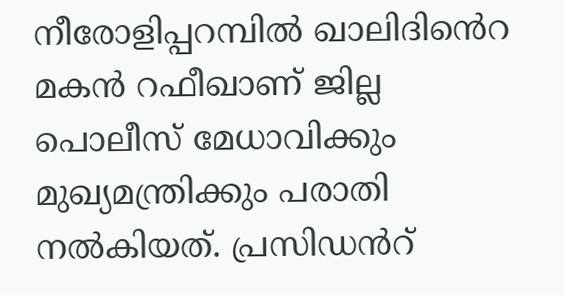നീരോളിപ്പറമ്പിൽ ഖാലിദിൻെറ മകൻ റഫീഖാണ് ജില്ല പൊലീസ് മേധാവിക്കും മുഖ്യമന്ത്രിക്കും പരാതി നൽകിയത്. പ്രസിഡൻറ്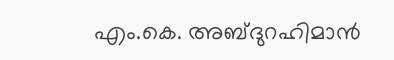എം.കെ. അബ്ദുറഹിമാൻ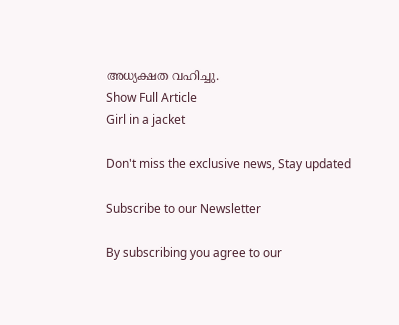അധ്യക്ഷത വഹിച്ചു.
Show Full Article
Girl in a jacket

Don't miss the exclusive news, Stay updated

Subscribe to our Newsletter

By subscribing you agree to our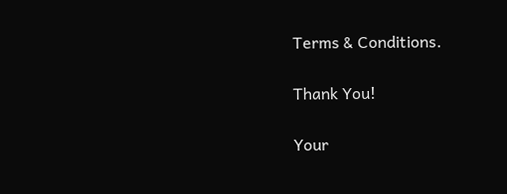Terms & Conditions.

Thank You!

Your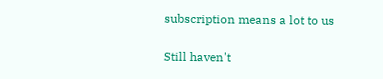subscription means a lot to us

Still haven't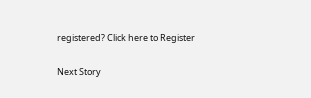registered? Click here to Register

Next Story